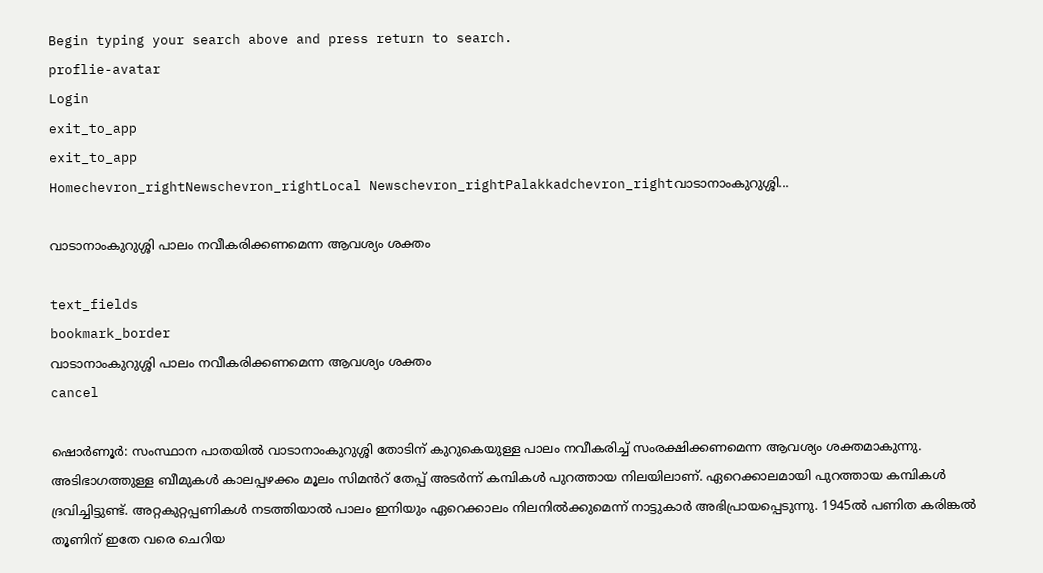Begin typing your search above and press return to search.
proflie-avatar
Login
exit_to_app
exit_to_app
Homechevron_rightNewschevron_rightLocal Newschevron_rightPalakkadchevron_rightവാടാനാംകുറുശ്ശി...

വാടാനാംകുറുശ്ശി പാലം നവീകരിക്കണമെന്ന ആവശ്യം ശക്തം

text_fields
bookmark_border
വാടാനാംകുറുശ്ശി പാലം നവീകരിക്കണമെന്ന ആവശ്യം ശക്തം
cancel

ഷൊർണൂർ: സംസ്ഥാന പാതയിൽ വാടാനാംകുറുശ്ശി തോടിന് കുറുകെയുള്ള പാലം നവീകരിച്ച് സംരക്ഷിക്കണമെന്ന ആവശ്യം ശക്തമാകുന്നു. അടിഭാഗത്തുള്ള ബീമുകൾ കാലപ്പഴക്കം മൂലം സിമൻറ് തേപ്പ് അടർന്ന് കമ്പികൾ പുറത്തായ നിലയിലാണ്. ഏറെക്കാലമായി പുറത്തായ കമ്പികൾ ദ്രവിച്ചിട്ടുണ്ട്. അറ്റകുറ്റപ്പണികൾ നടത്തിയാൽ പാലം ഇനിയും ഏറെക്കാലം നിലനിൽക്കുമെന്ന് നാട്ടുകാർ അഭിപ്രായപ്പെടുന്നു. 1945ൽ പണിത കരിങ്കൽ തൂണിന് ഇതേ വരെ ചെറിയ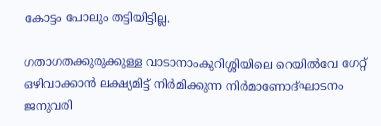കോട്ടം പോലും തട്ടിയിട്ടില്ല.

ഗതാഗതക്കുരുക്കുള്ള വാടാനാംകുറിശ്ശിയിലെ റെയിൽവേ ഗേറ്റ് ഒഴിവാക്കാൻ ലക്ഷ്യമിട്ട് നിർമിക്കുന്ന നിർമാണോദ്ഘാടനം ജനുവരി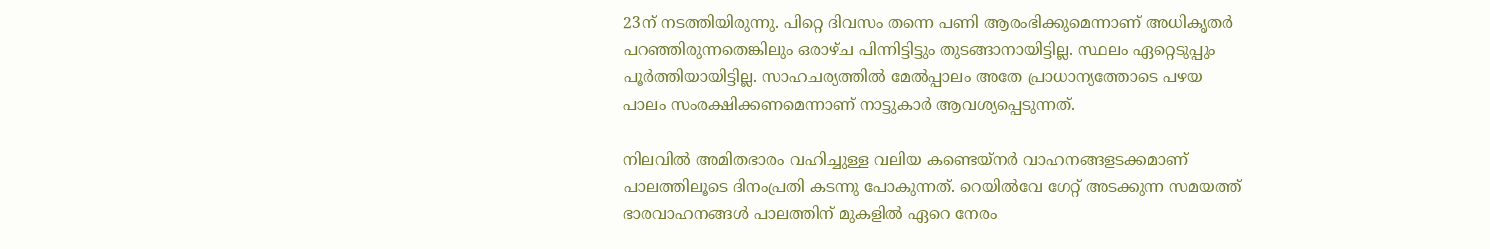23ന് നടത്തിയിരുന്നു. പിറ്റെ ദിവസം തന്നെ പണി ആരംഭിക്കുമെന്നാണ് അധികൃതർ പറഞ്ഞിരുന്നതെങ്കിലും ഒരാഴ്ച പിന്നിട്ടിട്ടും തുടങ്ങാനായിട്ടില്ല. സ്ഥലം ഏറ്റെടുപ്പും പൂർത്തിയായിട്ടില്ല. സാഹചര്യത്തിൽ മേൽപ്പാലം അതേ പ്രാധാന്യത്തോടെ പഴയ പാലം സംരക്ഷിക്കണമെന്നാണ് നാട്ടുകാർ ആവശ്യപ്പെടുന്നത്.

നിലവിൽ അമിതഭാരം വഹിച്ചുള്ള വലിയ കണ്ടെയ്നർ വാഹനങ്ങളടക്കമാണ് പാലത്തിലൂടെ ദിനംപ്രതി കടന്നു പോകുന്നത്. റെയിൽവേ ഗേറ്റ് അടക്കുന്ന സമയത്ത് ഭാരവാഹനങ്ങൾ പാലത്തിന് മുകളിൽ ഏറെ നേരം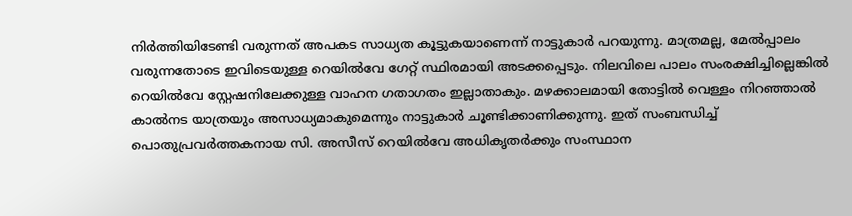നിർത്തിയിടേണ്ടി വരുന്നത് അപകട സാധ്യത കൂട്ടുകയാണെന്ന് നാട്ടുകാർ പറയുന്നു. മാത്രമല്ല, മേൽപ്പാലം വരുന്നതോടെ ഇവിടെയുള്ള റെയിൽവേ ഗേറ്റ് സ്ഥിരമായി അടക്കപ്പെടും. നിലവിലെ പാലം സംരക്ഷിച്ചില്ലെങ്കിൽ റെയിൽവേ സ്റ്റേഷനിലേക്കുള്ള വാഹന ഗതാഗതം ഇല്ലാതാകും. മഴക്കാലമായി തോട്ടിൽ വെള്ളം നിറഞ്ഞാൽ കാൽനട യാത്രയും അസാധ്യമാകുമെന്നും നാട്ടുകാർ ചൂണ്ടിക്കാണിക്കുന്നു. ഇത് സംബന്ധിച്ച് പൊതുപ്രവർത്തകനായ സി. അസീസ് റെയിൽവേ അധികൃതർക്കും സംസ്ഥാന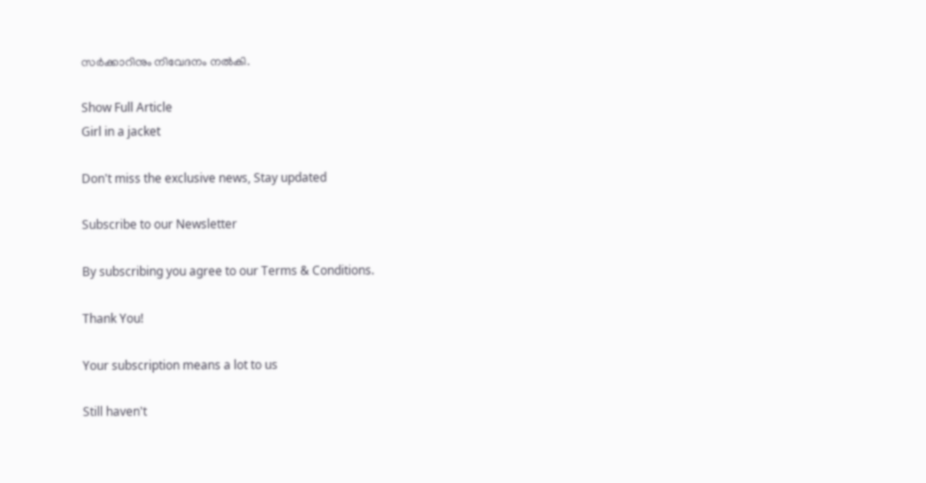സർക്കാറിനും നിവേദനം നൽകി.

Show Full Article
Girl in a jacket

Don't miss the exclusive news, Stay updated

Subscribe to our Newsletter

By subscribing you agree to our Terms & Conditions.

Thank You!

Your subscription means a lot to us

Still haven't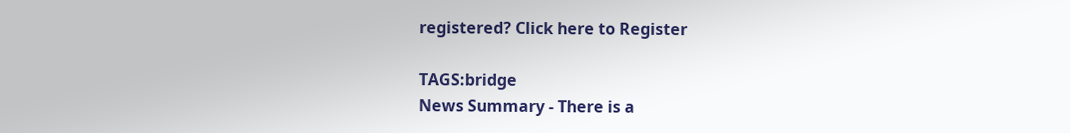registered? Click here to Register

TAGS:bridge
News Summary - There is a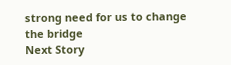strong need for us to change the bridge
Next Story